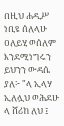በዚህ ሐዲሥ ነቢዩ ሰለላሁ ዐለይሂ ወሰለም እንደሚነግሩን ይህንን ውዳሴ ያለ፦ "ላ ኢላሃ ኢለሏህ ወሕደሁ ላ ሸሪከ ለህ ፤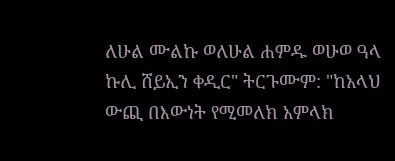ለሁል ሙልኩ ወለሁል ሐምዱ ወሁወ ዓላ ኩሊ ሸይኢን ቀዲር" ትርጉሙም: "ከአላህ ውጪ በእውነት የሚመለክ አምላክ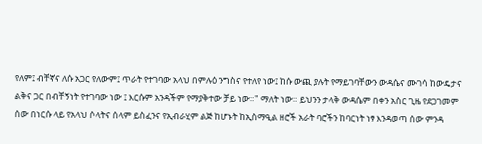የለም፤ ብቸኛና ለሱ አጋር የለውም፤ ጥራት የተገባው አላህ በምሉዕ ንግስና የተለየ ነው፤ ከሱ ውጪ ያሉት የማይገባቸውን ውዳሴና ሙገሳ ከውዴታና ልቅና ጋር በብቸኝነት የተገባው ነው ፤ እርሱም አንዳችም የማያቅተው ቻይ ነው።" ማለት ነው። ይህንን ታላቅ ውዳሴም በቀን አስር ጊዜ የደጋገመም ሰው በነርሱ ላይ የአላህ ሶላትና ሰላም ይስፈንና የኢብራሂም ልጅ ከሆኑት ከኢስማዒል ዘሮች አራት ባሮችን ከባርነት ነፃ እንዳወጣ ሰው ምንዳ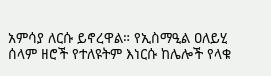አምሳያ ለርሱ ይኖረዋል። የኢስማዒል ዐለይሂ ሰላም ዘሮች የተለዩትም እነርሱ ከሌሎች የላቁ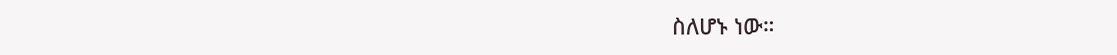ስለሆኑ ነው።